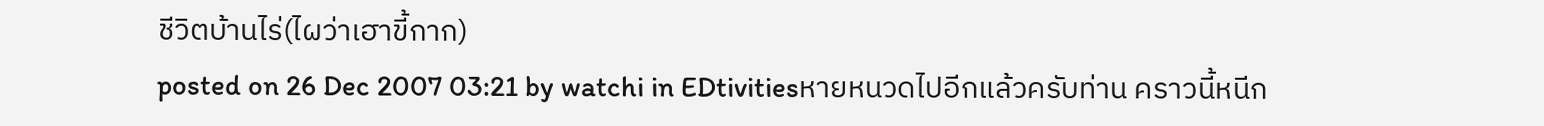ชีวิตบ้านไร่(ไผว่าเฮาขี้กาก)
posted on 26 Dec 2007 03:21 by watchi in EDtivitiesหายหนวดไปอีกแล้วครับท่าน คราวนี้หนีก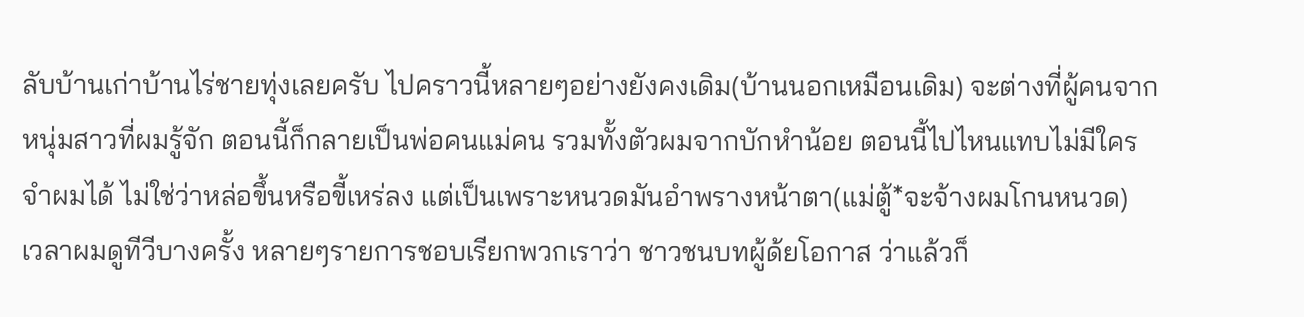ลับบ้านเก่าบ้านไร่ชายทุ่งเลยครับ ไปคราวนี้หลายๆอย่างยังคงเดิม(บ้านนอกเหมือนเดิม) จะต่างที่ผู้คนจากหนุ่มสาวที่ผมรู้จัก ตอนนี้ก็กลายเป็นพ่อคนแม่คน รวมทั้งตัวผมจากบักหำน้อย ตอนนี้ไปไหนแทบไม่มีใครจำผมได้ ไม่ใช่ว่าหล่อขึ้นหรือขี้เหร่ลง แต่เป็นเพราะหนวดมันอำพรางหน้าตา(แม่ตู้*จะจ้างผมโกนหนวด)
เวลาผมดูทีวีบางครั้ง หลายๆรายการชอบเรียกพวกเราว่า ชาวชนบทผู้ด้ยโอกาส ว่าแล้วก็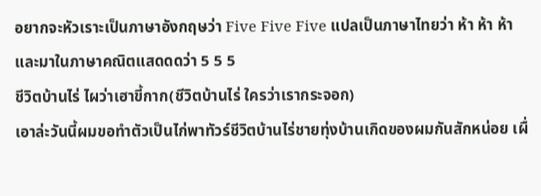อยากจะหัวเราะเป็นภาษาอังกฤษว่า Five Five Five แปลเป็นภาษาไทยว่า ห้า ห้า ห้า และมาในภาษาคณิตแสดดดว่า 5 5 5
ชีวิตบ้านไร่ ไผว่าเฮาขี้กาก(ชีวิตบ้านไร่ ใครว่าเรากระจอก)
เอาล่ะวันนี้ผมขอทำตัวเป็นไก่พาทัวร์ชีวิตบ้านไร่ชายทุ่งบ้านเกิดของผมกันสักหน่อย เผื่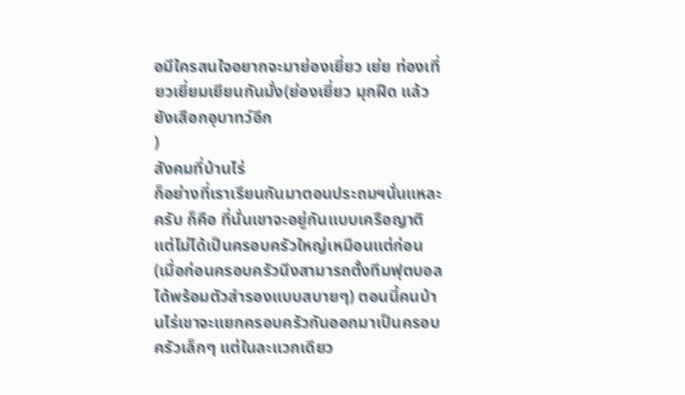อมีใครสนใจอยากจะมาย่องเยี่ยว เย่ย ท่องเที่ยวเยี่ยมเยียนกันมั่ง(ย่องเยี่ยว มุกฝืด แล้วยังเสือกอุบาทว์อีก
)
สังคมที่บ้านไร่
ก็อย่างที่เราเรียนกันมาตอนประถมฯนั่นแหละครับ ก็คือ ที่นั่นเขาจะอยู่กันแบบเครือญาติ แต่ไม่ได้เป็นครอบครัวใหญ่เหมือนแต่ก่อน(เมื่อก่อนครอบครัวนึงสามารถตั้งทีมฟุตบอลได้พร้อมตัวสำรองแบบสบายๆ) ตอนนี้คนบ้านไร่เขาจะแยกครอบครัวกันออกมาเป็นครอบครัวเล็กๆ แต่ในละแวกเดียว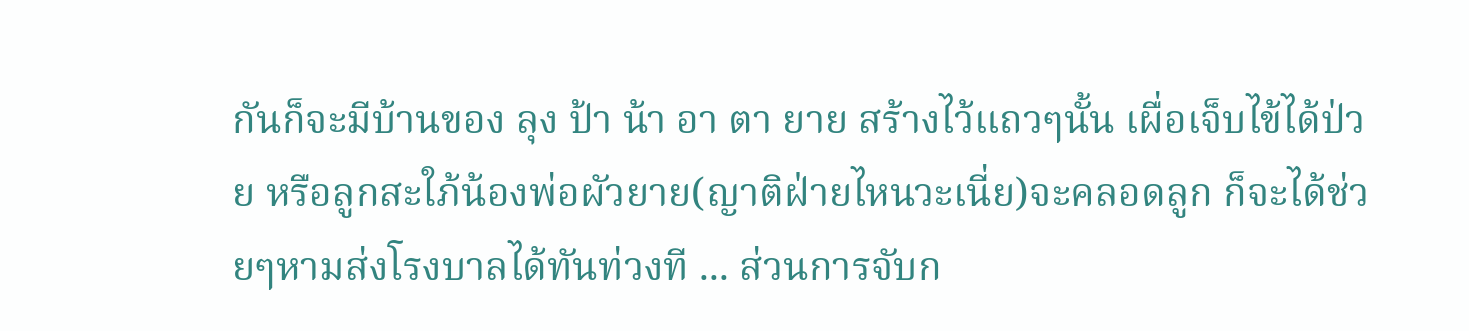กันก็จะมีบ้านของ ลุง ป้า น้า อา ตา ยาย สร้างไว้แถวๆนั้น เผื่อเจ็บไข้ได้ป่วย หรือลูกสะใภ้น้องพ่อผัวยาย(ญาติฝ่ายไหนวะเนี่ย)จะคลอดลูก ก็จะได้ช่วยๆหามส่งโรงบาลได้ทันท่วงที ... ส่วนการจับก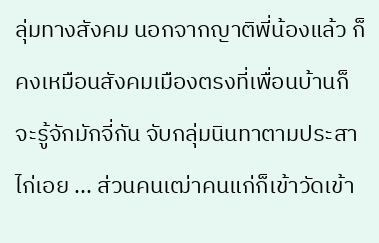ลุ่มทางสังคม นอกจากญาติพี่น้องแล้ว ก็คงเหมือนสังคมเมืองตรงที่เพื่อนบ้านก็จะรู้จักมักจี่กัน จับกลุ่มนินทาตามประสาไก่เอย ... ส่วนคนเฒ่าคนแก่ก็เข้าวัดเข้า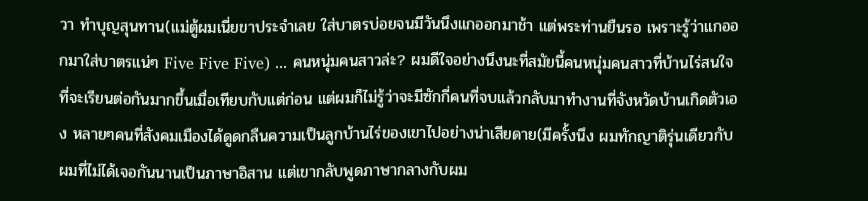วา ทำบุญสุนทาน(แม่ตู้ผมเนี่ยขาประจำเลย ใส่บาตรบ่อยจนมีวันนึงแกออกมาช้า แต่พระท่านยืนรอ เพราะรู้ว่าแกออกมาใส่บาตรแน่ๆ Five Five Five) ... คนหนุ่มคนสาวล่ะ? ผมดีใจอย่างนึงนะที่สมัยนี้คนหนุ่มคนสาวที่บ้านไร่สนใจที่จะเรียนต่อกันมากขึ้นเมื่อเทียบกับแต่ก่อน แต่ผมก็ไม่รู้ว่าจะมีซักกี่คนที่จบแล้วกลับมาทำงานที่จังหวัดบ้านเกิดตัวเอง หลายๆคนที่สังคมเมืองได้ดูดกลืนความเป็นลูกบ้านไร่ของเขาไปอย่างน่าเสียดาย(มีครั้งนึง ผมทักญาติรุ่นเดียวกับผมที่ไม่ได้เจอกันนานเป็นภาษาอิสาน แต่เขากลับพูดภาษากลางกับผม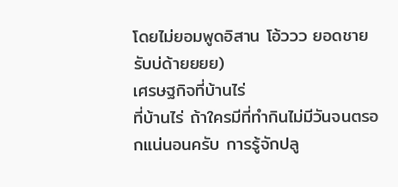โดยไม่ยอมพูดอิสาน โอ้ววว ยอดชาย รับบ่ด้ายยยย)
เศรษฐกิจที่บ้านไร่
ที่บ้านไร่ ถ้าใครมีที่ทำกินไม่มีวันจนตรอกแน่นอนครับ การรู้จักปลู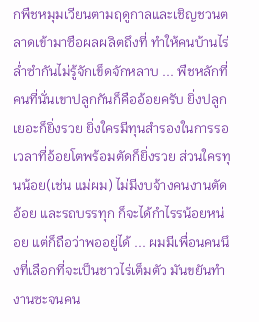กพืชหมุมเวียนตามฤดูกาลและเชิญชวนตลาดเข้ามาซือผลผลิตถึงที่ ทำให้คนบ้านไร่ล่ำซำกันไม่รู้จักเข็ดจักหลาบ ... พืชหลักที่คนที่นั่นเขาปลูกกันก็คืออ้อยครับ ยิ่งปลูกเยอะก็ยิ่งรวย ยิ่งใครมีทุนสำรองในการรอเวลาที่อ้อยโตพร้อมตัดก็ยิ่งรวย ส่วนใครทุนน้อย(เช่น แม่ผม) ไม่มีงบจ้างคนงานตัดอ้อย และรถบรรทุก ก็จะได้กำไรรน้อยหน่อย แต่ก็ถือว่าพออยู่ได้ ... ผมมีเพื่อนคนนึงที่เลือกที่จะเป็นชาวไร่เต็มตัว มันขยันทำงานซะจนคน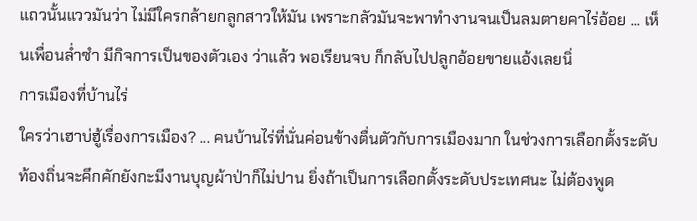แถวนั้นแววมันว่า ไม่มีใครกล้ายกลูกสาวให้มัน เพราะกลัวมันจะพาทำงานจนเป็นลมตายคาไร่อ้อย ... เห็นเพื่อนล่ำซำ มีกิจการเป็นของตัวเอง ว่าแล้ว พอเรียนจบ ก็กลับไปปลูกอ้อยขายแอ้งเลยนิ่
การเมืองที่บ้านไร่
ใครว่าเฮาบ่ฮู้เรื่องการเมือง? ... คนบ้านไร่ที่นั่นค่อนข้างตื่นตัวกับการเมืองมาก ในช่วงการเลือกตั้งระดับท้องถิ่นจะคึกคักยังกะมีงานบุญผ้าป่าก็ไม่ปาน ยิ่งถ้าเป็นการเลือกตั้งระดับประเทศนะ ไม่ต้องพูด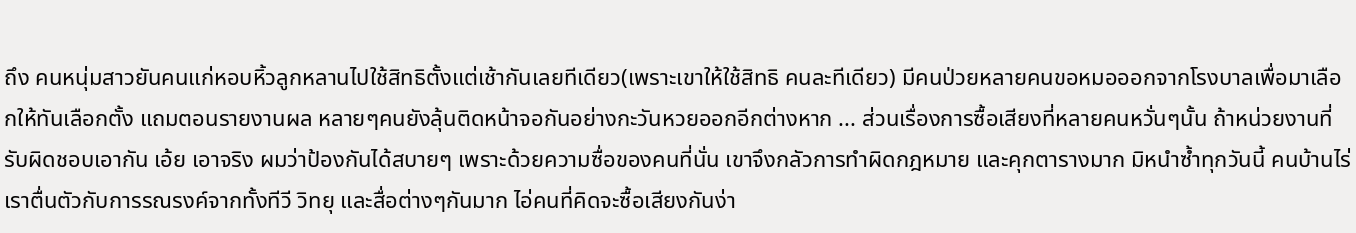ถึง คนหนุ่มสาวยันคนแก่หอบหิ้วลูกหลานไปใช้สิทธิตั้งแต่เช้ากันเลยทีเดียว(เพราะเขาให้ใช้สิทธิ คนละทีเดียว) มีคนป่วยหลายคนขอหมอออกจากโรงบาลเพื่อมาเลือกให้ทันเลือกตั้ง แถมตอนรายงานผล หลายๆคนยังลุ้นติดหน้าจอกันอย่างกะวันหวยออกอีกต่างหาก ... ส่วนเรื่องการซื้อเสียงที่หลายคนหวั่นๆนั้น ถ้าหน่วยงานที่รับผิดชอบเอากัน เอ้ย เอาจริง ผมว่าป้องกันได้สบายๆ เพราะด้วยความซื่อของคนที่นั่น เขาจึงกลัวการทำผิดกฎหมาย และคุกตารางมาก มิหนำซ้ำทุกวันนี้ คนบ้านไร่เราตื่นตัวกับการรณรงค์จากทั้งทีวี วิทยุ และสื่อต่างๆกันมาก ไอ่คนที่คิดจะซื้อเสียงกันง่า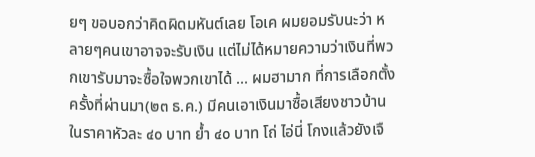ยๆ ขอบอกว่าคิดผิดมหันต์เลย โอเค ผมยอมรับนะว่า หลายๆคนเขาอาจจะรับเงิน แต่ไม่ได้หมายความว่าเงินที่พวกเขารับมาจะซื้อใจพวกเขาได้ ... ผมฮามาก ที่การเลือกตั้งครั้งที่ผ่านมา(๒๓ ธ.ค.) มีคนเอาเงินมาซื้อเสียงชาวบ้าน ในราคาหัวละ ๔๐ บาท ย้ำ ๔๐ บาท โถ่ ไอ่นี่ โกงแล้วยังเจื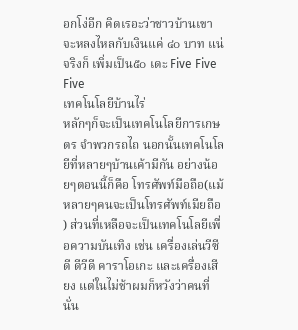อกโง่อีก คิดเรอะว่าชาวบ้านเขาจะหลงไหลกับเงินแค่ ๔๐ บาท แน่จริงก็ เพิ่มเป็น๕๐ เดะ Five Five Five
เทคโนโลยีบ้านไร่
หลักๆก็จะเป็นเทคโนโลยีการเกษตร จำพวกรถไถ นอกนั้นเทคโนโลยีที่หลายๆบ้านเค้ามีกัน อย่างน้อยๆตอนนี้ก็คือ โทรศัพท์มือถือ(แม้หลายๆคนจะเป็นโทรศัพท์เมียถือ
) ส่วนที่เหลือจะเป็นเทคโนโลยีเพื่อความบันเทิง เช่น เครื่องเล่นวีซีดี ดีวีดี คาราโอเกะ และเครื่องเสียง แต่ในไม่ช้าผมก็หวังว่าคนที่นั่น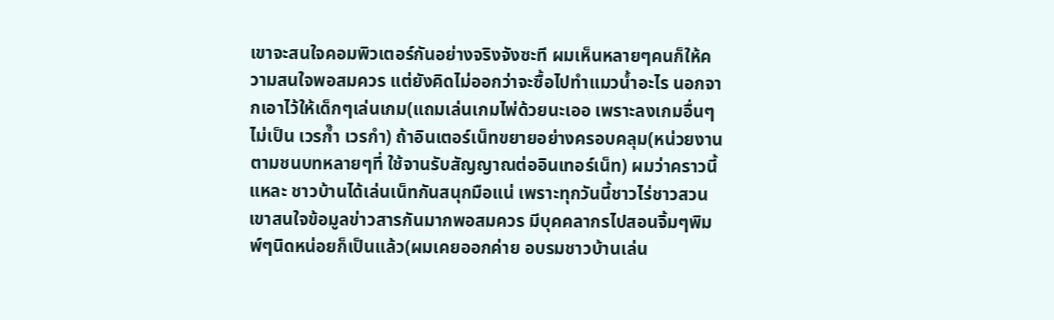เขาจะสนใจคอมพิวเตอร์กันอย่างจริงจังซะที ผมเห็นหลายๆคนก็ให้ความสนใจพอสมควร แต่ยังคิดไม่ออกว่าจะซื้อไปทำแมวน้ำอะไร นอกจากเอาไว้ให้เด็กๆเล่นเกม(แถมเล่นเกมไพ่ด้วยนะเออ เพราะลงเกมอื่นๆไม่เป็น เวรก๊ำ เวรกำ) ถ้าอินเตอร์เน็ทขยายอย่างครอบคลุม(หน่วยงานตามชนบทหลายๆที่ ใช้จานรับสัญญาณต่ออินเทอร์เน็ท) ผมว่าคราวนี้แหละ ชาวบ้านได้เล่นเน็ทกันสนุกมือแน่ เพราะทุกวันนี้ชาวไร่ชาวสวนเขาสนใจข้อมูลข่าวสารกันมากพอสมควร มีบุคคลากรไปสอนจิ้มๆพิมพ์ๆนิดหน่อยก็เป็นแล้ว(ผมเคยออกค่าย อบรมชาวบ้านเล่น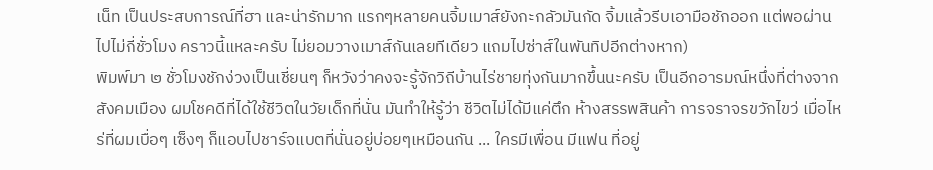เน็ท เป็นประสบการณ์ที่ฮา และน่ารักมาก แรกๆหลายคนจิ้มเมาส์ยังกะกลัวมันกัด จิ้มแล้วรีบเอามือชักออก แต่พอผ่านไปไม่กี่ชั่วโมง คราวนี้แหละครับ ไม่ยอมวางเมาส์กันเลยทีเดียว แถมไปซ่าส์ในพันทิปอีกต่างหาก)
พิมพ์มา ๒ ชั่วโมงชักง่วงเป็นเชี่ยนๆ ก็หวังว่าคงจะรู้จักวิถีบ้านไร่ชายทุ่งกันมากขึ้นนะครับ เป็นอีกอารมณ์หนึ่งที่ต่างจากสังคมเมือง ผมโชคดีที่ได้ใช้ชีวิตในวัยเด็กที่นั่น มันทำให้รู้ว่า ชีวิตไม่ได้มีแค่ตึก ห้างสรรพสินค้า การจราจรขวักไขว่ เมื่อไหร่ที่ผมเบื่อๆ เซ็งๆ ก็แอบไปชาร์จแบตที่นั่นอยู่บ่อยๆเหมือนกัน ... ใครมีเพื่อน มีแฟน ที่อยู่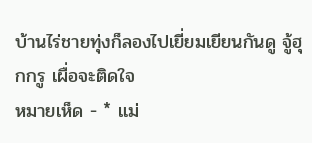บ้านไร่ชายทุ่งก็ลองไปเยี่ยมเยียนกันดู จู้ฮุกกรู เผื่อจะติดใจ
หมายเห็ด - * แม่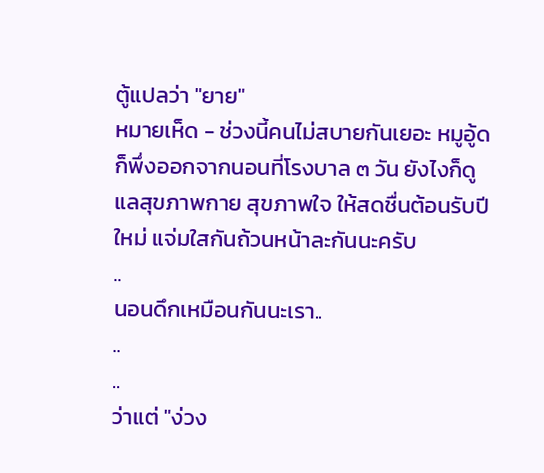ตู้แปลว่า "ยาย"
หมายเห็ด - ช่วงนี้คนไม่สบายกันเยอะ หมูอู้ดก็พึ่งออกจากนอนที่โรงบาล ๓ วัน ยังไงก็ดูแลสุขภาพกาย สุขภาพใจ ให้สดชื่นต้อนรับปีใหม่ แจ่มใสกันถ้วนหน้าละกันนะครับ
..
นอนดึกเหมือนกันนะเรา..
..
..
ว่าแต่ "ง่วง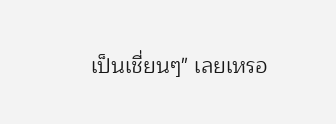เป็นเชี่ยนๆ" เลยเหรอ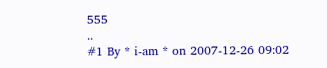555
..
#1 By * i-am * on 2007-12-26 09:02